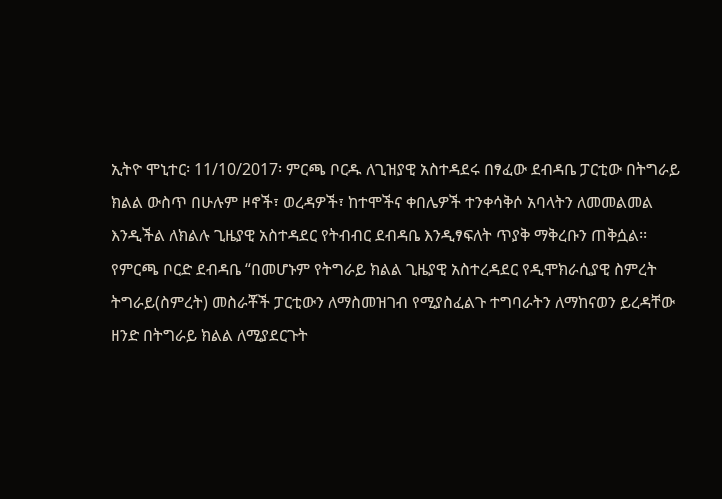ኢትዮ ሞኒተር፡ 11/10/2017፡ ምርጫ ቦርዱ ለጊዝያዊ አስተዳደሩ በፃፈው ደብዳቤ ፓርቲው በትግራይ ክልል ውስጥ በሁሉም ዞኖች፣ ወረዳዎች፣ ከተሞችና ቀበሌዎች ተንቀሳቅሶ አባላትን ለመመልመል እንዲችል ለክልሉ ጊዜያዊ አስተዳደር የትብብር ደብዳቤ እንዲፃፍለት ጥያቅ ማቅረቡን ጠቅሷል፡፡
የምርጫ ቦርድ ደብዳቤ “በመሆኑም የትግራይ ክልል ጊዜያዊ አስተረዳደር የዲሞክራሲያዊ ስምረት ትግራይ(ስምረት) መስራቾች ፓርቲውን ለማስመዝገብ የሚያስፈልጉ ተግባራትን ለማከናወን ይረዳቸው ዘንድ በትግራይ ክልል ለሚያደርጉት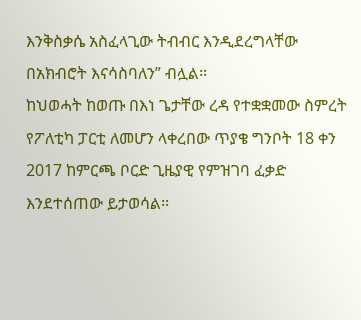እንቅስቃሴ አስፈላጊው ትብብር እንዲደረግላቸው በአክብሮት እናሳስባለን” ብሏል፡፡
ከህወሓት ከወጡ በእነ ጌታቸው ረዳ የተቋቋመው ስምረት የፖለቲካ ፓርቲ ለመሆን ላቀረበው ጥያቄ ግንቦት 18 ቀን 2017 ከምርጫ ቦርድ ጊዜያዊ የምዝገባ ፈቃድ እንደተሰጠው ይታወሳል፡፡